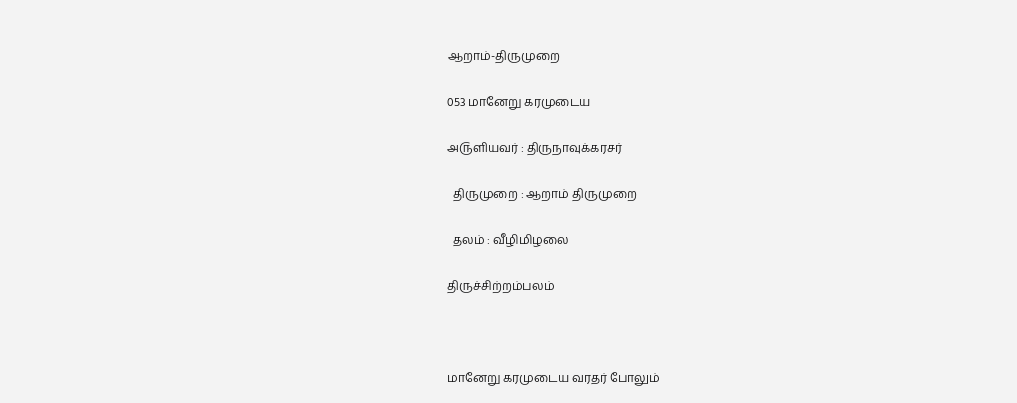ஆறாம்-திருமுறை

053 மானேறு கரமுடைய

அ௫ளியவர் : திருநாவுக்கரசர்

  திருமுறை : ஆறாம் திருமுறை

  தலம் : வீழிமிழலை

திருச்சிற்றம்பலம்



மானேறு கரமுடைய வரதர் போலும்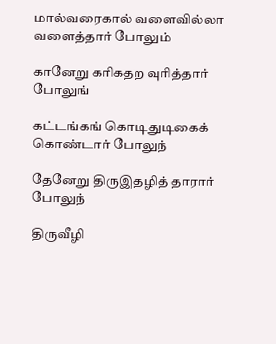மால்வரைகால் வளைவில்லா வளைத்தார் போலும்

கானேறு கரிகதற வுரித்தார் போலுங்

கட்டங்கங் கொடிதுடிகைக் கொண்டார் போலுந்

தேனேறு திருஇதழித் தாரார் போலுந்

திருவீழி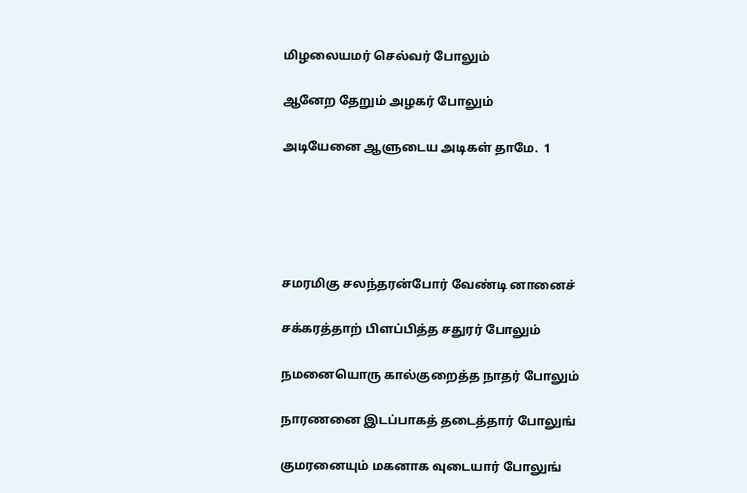மிழலையமர் செல்வர் போலும்

ஆனேற தேறும் அழகர் போலும்

அடியேனை ஆளுடைய அடிகள் தாமே.  1





சமரமிகு சலந்தரன்போர் வேண்டி னானைச்

சக்கரத்தாற் பிளப்பித்த சதுரர் போலும்

நமனையொரு கால்குறைத்த நாதர் போலும்

நாரணனை இடப்பாகத் தடைத்தார் போலுங்

குமரனையும் மகனாக வுடையார் போலுங்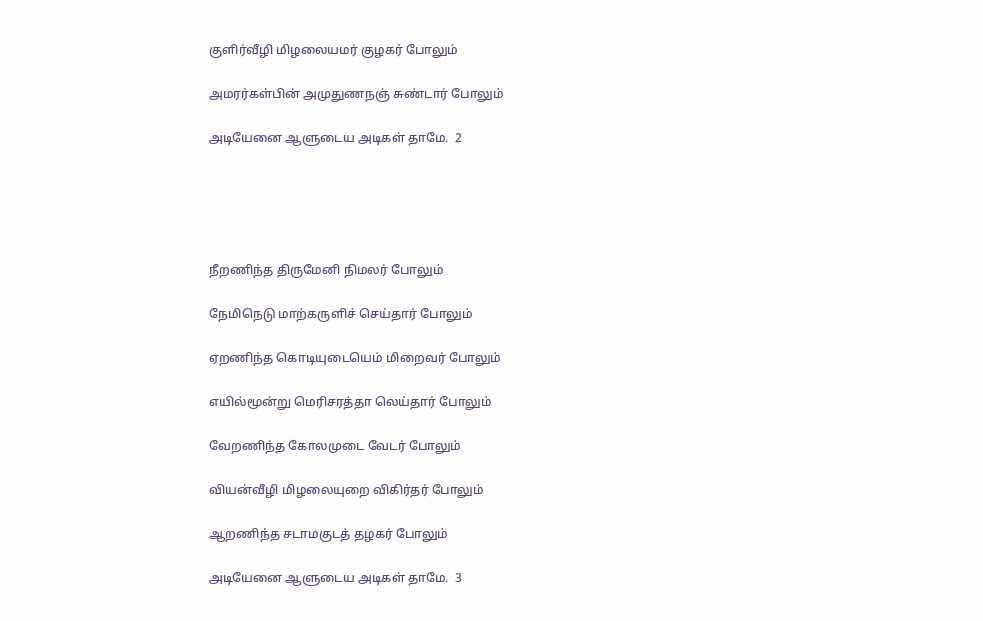குளிர்வீழி மிழலையமர் குழகர் போலும்

அமரர்கள்பின் அமுதுணநஞ் சுண்டார் போலும்

அடியேனை ஆளுடைய அடிகள் தாமே.  2





நீறணிந்த திருமேனி நிமலர் போலும்

நேமிநெடு மாற்கருளிச் செய்தார் போலும்

ஏறணிந்த கொடியுடையெம் மிறைவர் போலும்

எயில்மூன்று மெரிசரத்தா லெய்தார் போலும்

வேறணிந்த கோலமுடை வேடர் போலும்

வியன்வீழி மிழலையுறை விகிர்தர் போலும்

ஆறணிந்த சடாமகுடத் தழகர் போலும்

அடியேனை ஆளுடைய அடிகள் தாமே.  3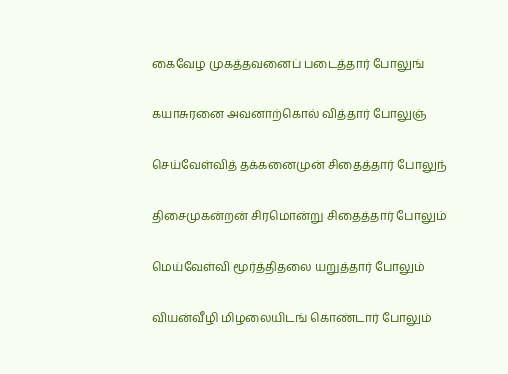கைவேழ முகத்தவனைப் படைத்தார் போலுங்

கயாசுரனை அவனாற்கொல் வித்தார் போலுஞ்

செய்வேள்வித் தக்கனைமுன் சிதைத்தார் போலுந்

திசைமுகன்றன் சிரமொன்று சிதைத்தார் போலும்

மெய்வேள்வி மூர்த்திதலை யறுத்தார் போலும்

வியன்வீழி மிழலையிடங் கொண்டார் போலும்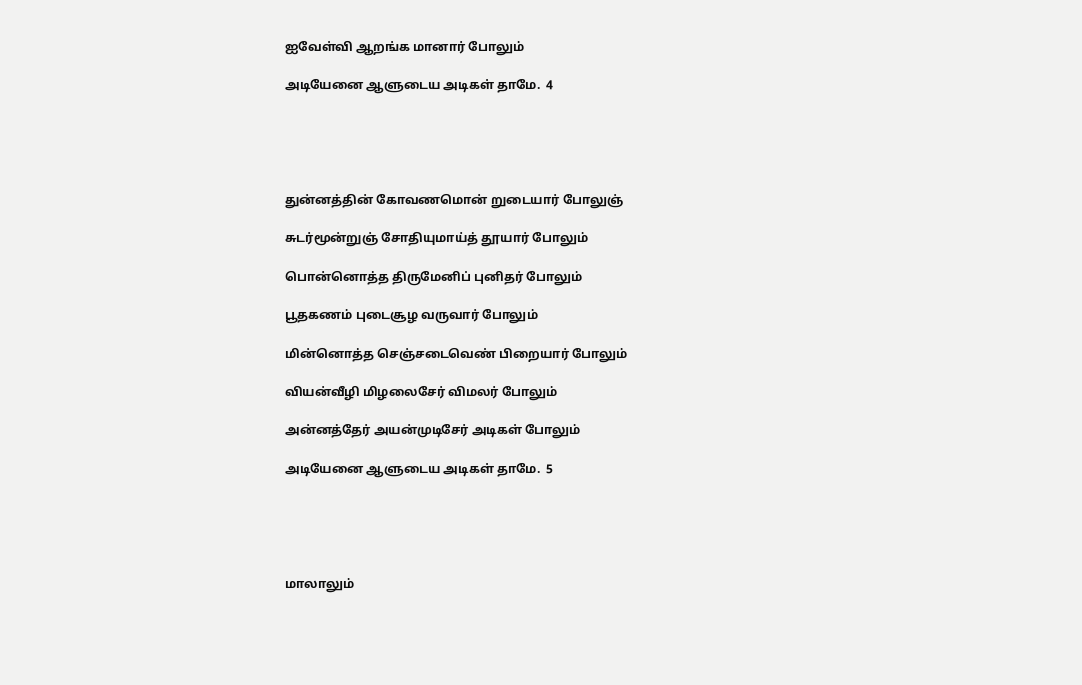ஐவேள்வி ஆறங்க மானார் போலும்

அடியேனை ஆளுடைய அடிகள் தாமே.  4





துன்னத்தின் கோவணமொன் றுடையார் போலுஞ்

சுடர்மூன்றுஞ் சோதியுமாய்த் தூயார் போலும்

பொன்னொத்த திருமேனிப் புனிதர் போலும்

பூதகணம் புடைசூழ வருவார் போலும்

மின்னொத்த செஞ்சடைவெண் பிறையார் போலும்

வியன்வீழி மிழலைசேர் விமலர் போலும்

அன்னத்தேர் அயன்முடிசேர் அடிகள் போலும்

அடியேனை ஆளுடைய அடிகள் தாமே.  5





மாலாலும்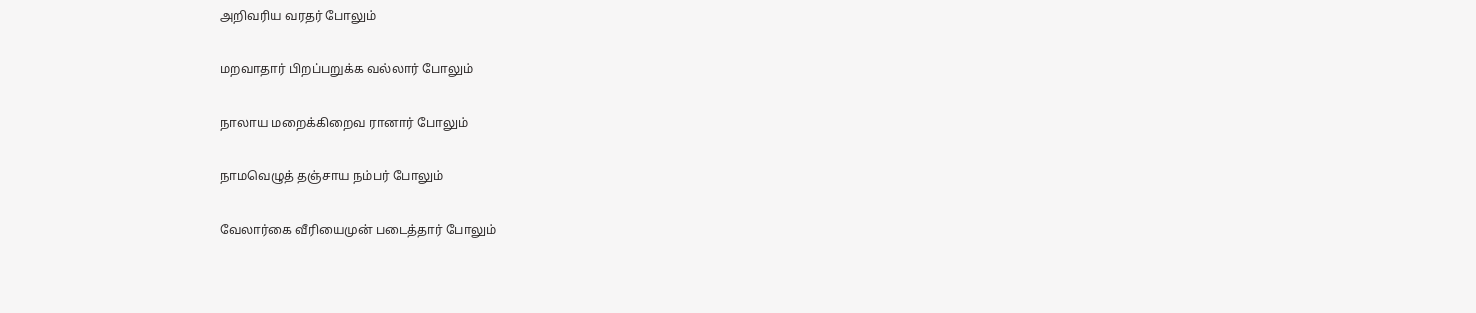அறிவரிய வரதர் போலும்

மறவாதார் பிறப்பறுக்க வல்லார் போலும்

நாலாய மறைக்கிறைவ ரானார் போலும்

நாமவெழுத் தஞ்சாய நம்பர் போலும்

வேலார்கை வீரியைமுன் படைத்தார் போலும்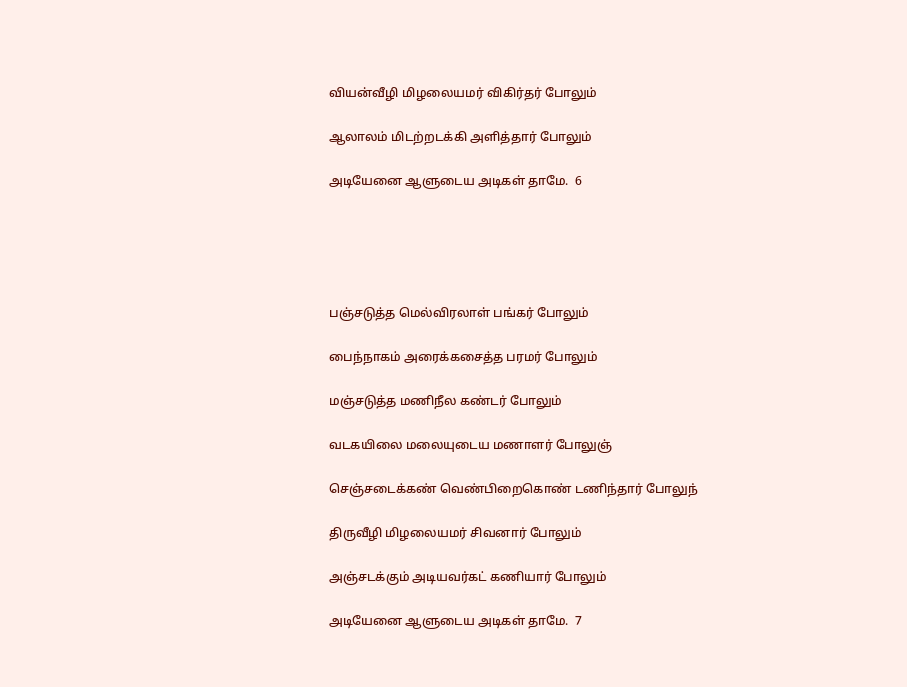வியன்வீழி மிழலையமர் விகிர்தர் போலும்

ஆலாலம் மிடற்றடக்கி அளித்தார் போலும்

அடியேனை ஆளுடைய அடிகள் தாமே.  6





பஞ்சடுத்த மெல்விரலாள் பங்கர் போலும்

பைந்நாகம் அரைக்கசைத்த பரமர் போலும்

மஞ்சடுத்த மணிநீல கண்டர் போலும்

வடகயிலை மலையுடைய மணாளர் போலுஞ்

செஞ்சடைக்கண் வெண்பிறைகொண் டணிந்தார் போலுந்

திருவீழி மிழலையமர் சிவனார் போலும்

அஞ்சடக்கும் அடியவர்கட் கணியார் போலும்

அடியேனை ஆளுடைய அடிகள் தாமே.  7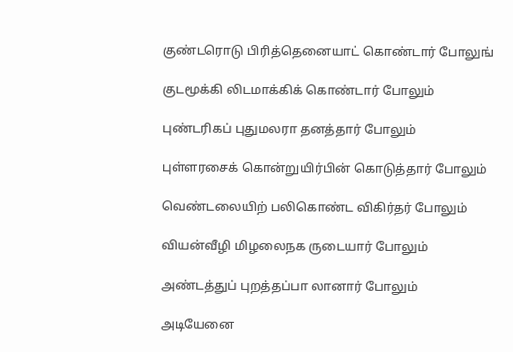குண்டரொடு பிரித்தெனையாட் கொண்டார் போலுங்

குடமூக்கி லிடமாக்கிக் கொண்டார் போலும்

புண்டரிகப் புதுமலரா தனத்தார் போலும்

புள்ளரசைக் கொன்றுயிர்பின் கொடுத்தார் போலும்

வெண்டலையிற் பலிகொண்ட விகிர்தர் போலும்

வியன்வீழி மிழலைநக ருடையார் போலும்

அண்டத்துப் புறத்தப்பா லானார் போலும்

அடியேனை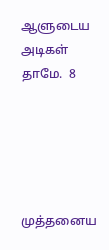ஆளுடைய அடிகள் தாமே.  8





முத்தனைய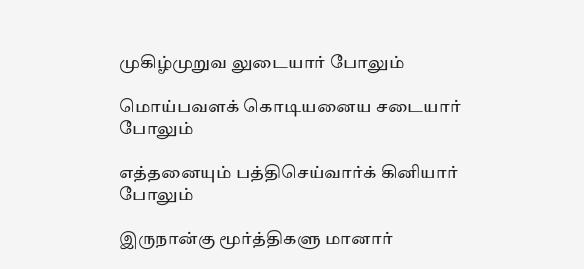முகிழ்முறுவ லுடையார் போலும்

மொய்பவளக் கொடியனைய சடையார் போலும்

எத்தனையும் பத்திசெய்வார்க் கினியார் போலும்

இருநான்கு மூர்த்திகளு மானார்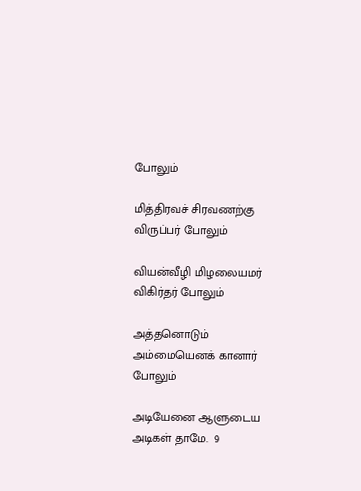போலும்

மித்திரவச் சிரவணற்கு விருப்பர் போலும்

வியன்வீழி மிழலையமர் விகிர்தர் போலும்

அத்தனொடும் அம்மையெனக் கானார் போலும்

அடியேனை ஆளுடைய அடிகள் தாமே.  9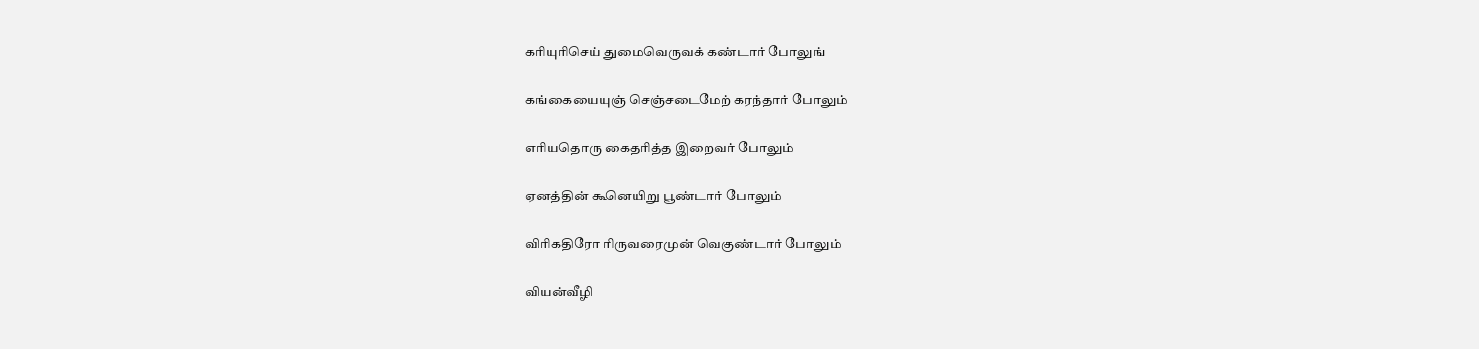கரியுரிசெய் துமைவெருவக் கண்டார் போலுங்

கங்கையையுஞ் செஞ்சடைமேற் கரந்தார் போலும்

எரியதொரு கைதரித்த இறைவர் போலும்

ஏனத்தின் கூனெயிறு பூண்டார் போலும்

விரிகதிரோ ரிருவரைமுன் வெகுண்டார் போலும்

வியன்வீழி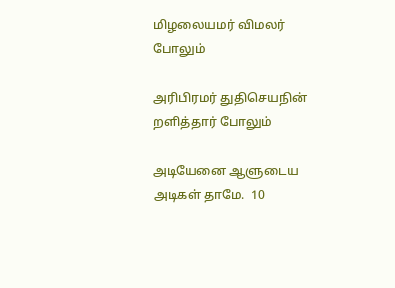மிழலையமர் விமலர் போலும்

அரிபிரமர் துதிசெயநின் றளித்தார் போலும்

அடியேனை ஆளுடைய அடிகள் தாமே.  10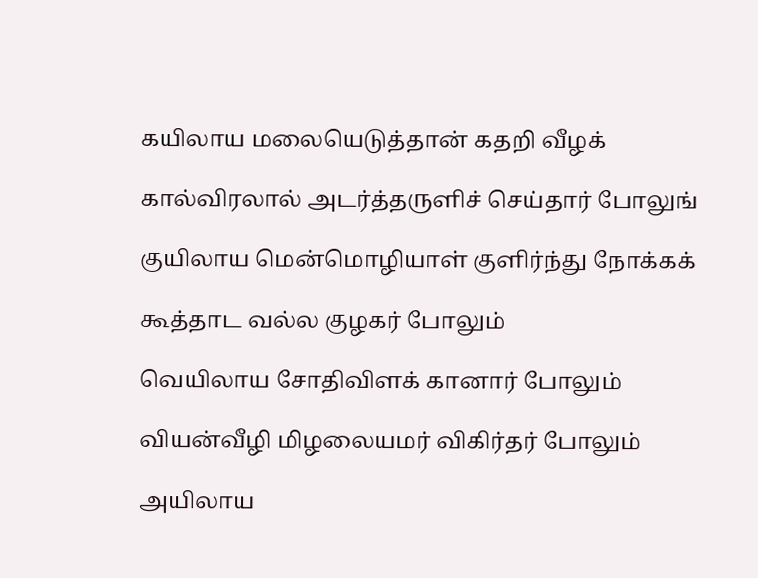கயிலாய மலையெடுத்தான் கதறி வீழக்

கால்விரலால் அடர்த்தருளிச் செய்தார் போலுங்

குயிலாய மென்மொழியாள் குளிர்ந்து நோக்கக்

கூத்தாட வல்ல குழகர் போலும்

வெயிலாய சோதிவிளக் கானார் போலும்

வியன்வீழி மிழலையமர் விகிர்தர் போலும்

அயிலாய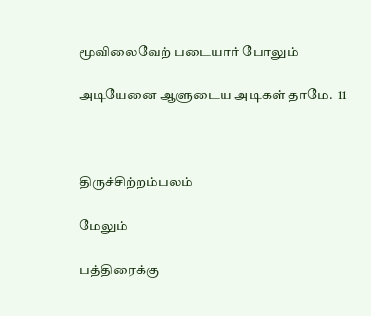மூவிலைவேற் படையார் போலும்

அடியேனை ஆளுடைய அடிகள் தாமே.  11



திருச்சிற்றம்பலம்

மேலும்

பத்திரைக்கு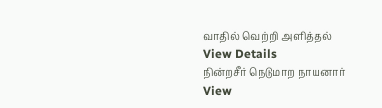வாதில் வெற்றி அளித்தல்
View Details
நின்றசீர் நெடுமாற நாயனார்
View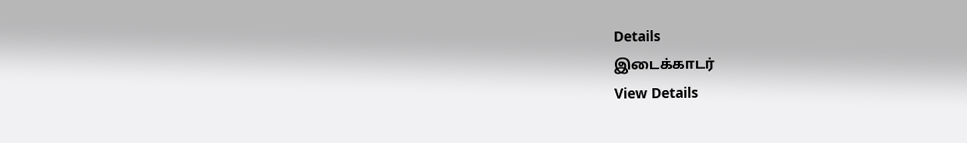Details
இடைக்காடர்
View Details